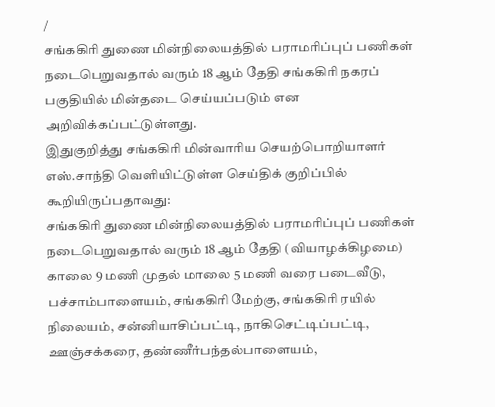/
சங்ககிரி துணை மின்நிலையத்தில் பராமரிப்புப் பணிகள் நடைபெறுவதால் வரும் 18 ஆம் தேதி சங்ககிரி நகரப் பகுதியில் மின்தடை செய்யப்படும் என அறிவிக்கப்பட்டுள்ளது.
இதுகுறித்து சங்ககிரி மின்வாரிய செயற்பொறியாளர் எஸ்.சாந்தி வெளியிட்டுள்ள செய்திக் குறிப்பில் கூறியிருப்பதாவது:
சங்ககிரி துணை மின்நிலையத்தில் பராமரிப்புப் பணிகள் நடைபெறுவதால் வரும் 18 ஆம் தேதி (வியாழக்கிழமை) காலை 9 மணி முதல் மாலை 5 மணி வரை படைவீடு, பச்சாம்பாளையம், சங்ககிரி மேற்கு, சங்ககிரி ரயில் நிலையம், சன்னியாசிப்பட்டி, நாகிசெட்டிப்பட்டி, ஊஞ்சக்கரை, தண்ணீர்பந்தல்பாளையம்,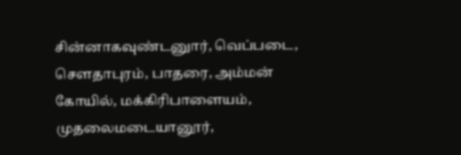சின்னாகவுண்டனுார், வெப்படை, செளதாபுரம், பாதரை, அம்மன் கோயில், மக்கிரிபாளையம், முதலைமடையானூர்,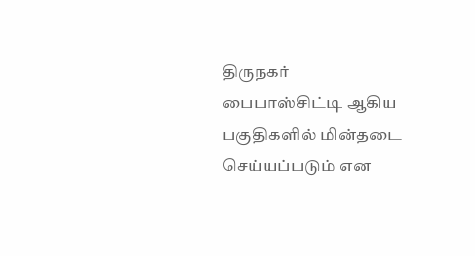திருநகர் பைபாஸ்சிட்டி ஆகிய பகுதிகளில் மின்தடை செய்யப்படும் என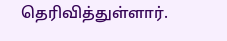தெரிவித்துள்ளார்.